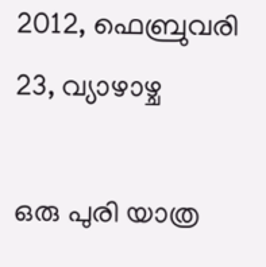2012, ഫെബ്രുവരി 23, വ്യാഴാഴ്ച

ഒരു പുരി യാത്ര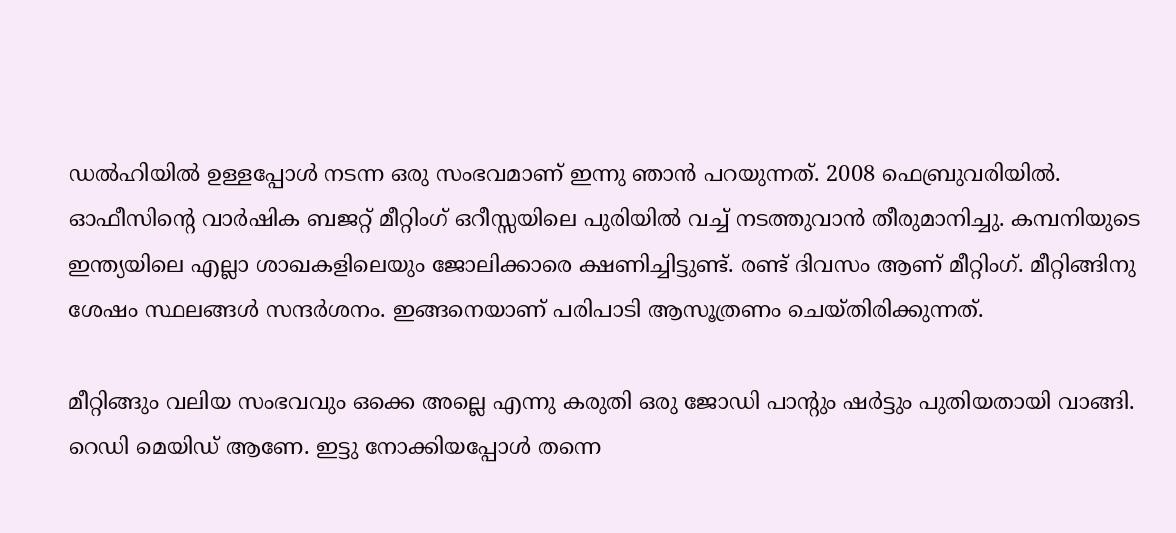ഡല്‍ഹിയില്‍ ഉള്ളപ്പോള്‍ നടന്ന ഒരു സംഭവമാണ് ഇന്നു ഞാന്‍ പറയുന്നത്. 2008 ഫെബ്രുവരിയില്‍. ഓഫീസിന്റെ വാര്‍ഷിക ബജറ്റ് മീറ്റിംഗ് ഒറീസ്സയിലെ പുരിയില്‍ വച്ച് നടത്തുവാന്‍ തീരുമാനിച്ചു. കമ്പനിയുടെ ഇന്ത്യയിലെ എല്ലാ ശാഖകളിലെയും ജോലിക്കാരെ ക്ഷണിച്ചിട്ടുണ്ട്. രണ്ട് ദിവസം ആണ് മീറ്റിംഗ്. മീറ്റിങ്ങിനു ശേഷം സ്ഥലങ്ങള്‍ സന്ദര്‍ശനം. ഇങ്ങനെയാണ് പരിപാടി ആസൂത്രണം ചെയ്തിരിക്കുന്നത്.

മീറ്റിങ്ങും വലിയ സംഭവവും ഒക്കെ അല്ലെ എന്നു കരുതി ഒരു ജോഡി പാന്റും ഷര്‍ട്ടും പുതിയതായി വാങ്ങി. റെഡി മെയിഡ് ആണേ. ഇട്ടു നോക്കിയപ്പോള്‍ തന്നെ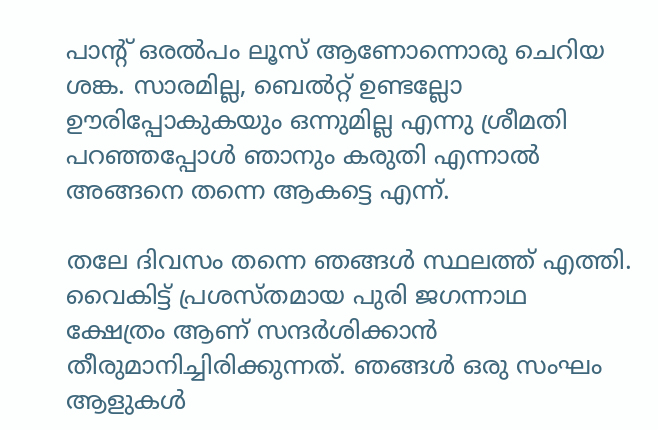പാന്റ് ഒരല്‍പം ലൂസ് ആണോന്നൊരു ചെറിയ ശങ്ക. സാരമില്ല, ബെല്‍റ്റ്‌ ഉണ്ടല്ലോ ഊരിപ്പോകുകയും ഒന്നുമില്ല എന്നു ശ്രീമതി പറഞ്ഞപ്പോള്‍ ഞാനും കരുതി എന്നാല്‍ അങ്ങനെ തന്നെ ആകട്ടെ എന്ന്.

തലേ ദിവസം തന്നെ ഞങ്ങള്‍ സ്ഥലത്ത് എത്തി. വൈകിട്ട് പ്രശസ്തമായ പുരി ജഗന്നാഥ ക്ഷേത്രം ആണ് സന്ദര്‍ശിക്കാന്‍ തീരുമാനിച്ചിരിക്കുന്നത്. ഞങ്ങള്‍ ഒരു സംഘം ആളുകള്‍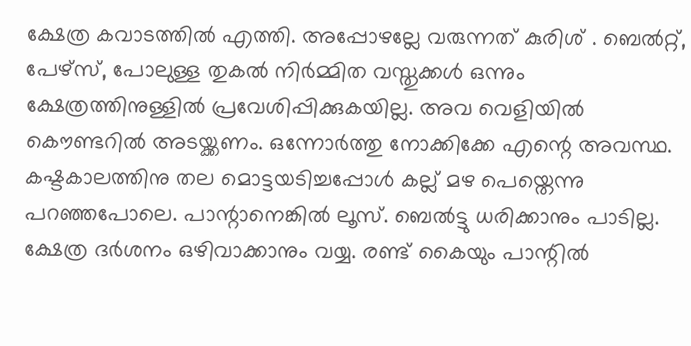ക്ഷേത്ര കവാടത്തില്‍ എത്തി. അപ്പോഴല്ലേ വരുന്നത് കുരിശ് . ബെല്‍റ്റ്‌, പേഴ്സ്, പോലുള്ള തുകല്‍ നിര്‍മ്മിത വസ്തുക്കള്‍ ഒന്നും ക്ഷേത്രത്തിനുള്ളില്‍ പ്രവേശിപ്പിക്കുകയില്ല. അവ വെളിയില്‍ കൌണ്ടറില്‍ അടയ്ക്കണം. ഒന്നോര്‍ത്തു നോക്കിക്കേ എന്റെ അവസ്ഥ. കഷ്ടകാലത്തിനു തല മൊട്ടയടിച്ചപ്പോള്‍ കല്ല്‌ മഴ പെയ്തെന്നു പറഞ്ഞപോലെ. പാന്റാനെങ്കില്‍ ലൂസ്. ബെല്‍ട്ടു ധരിക്കാനും പാടില്ല. ക്ഷേത്ര ദര്‍ശനം ഒഴിവാക്കാനും വയ്യ. രണ്ട് കൈയും പാന്റില്‍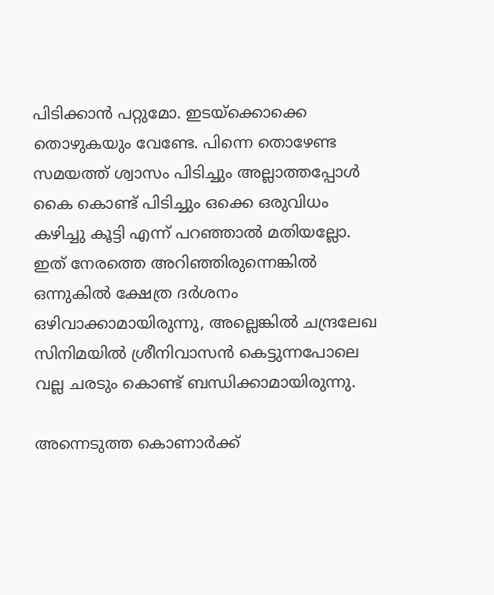പിടിക്കാന്‍ പറ്റുമോ. ഇടയ്ക്കൊക്കെ തൊഴുകയും വേണ്ടേ. പിന്നെ തൊഴേണ്ട സമയത്ത് ശ്വാസം പിടിച്ചും അല്ലാത്തപ്പോള്‍ കൈ കൊണ്ട് പിടിച്ചും ഒക്കെ ഒരുവിധം കഴിച്ചു കൂട്ടി എന്ന് പറഞ്ഞാല്‍ മതിയല്ലോ. ഇത് നേരത്തെ അറിഞ്ഞിരുന്നെങ്കില്‍ ഒന്നുകില്‍ ക്ഷേത്ര ദര്‍ശനം ഒഴിവാക്കാമായിരുന്നു, അല്ലെങ്കില്‍ ചന്ദ്രലേഖ സിനിമയില്‍ ശ്രീനിവാസന്‍ കെട്ടുന്നപോലെ വല്ല ചരടും കൊണ്ട് ബന്ധിക്കാമായിരുന്നു.

അന്നെടുത്ത കൊണാര്‍ക്ക്‌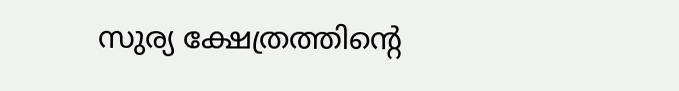സുര്യ ക്ഷേത്രത്തിന്റെ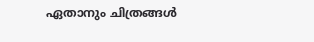ഏതാനും ചിത്രങ്ങള്‍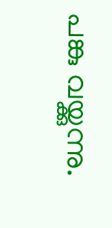പങ്കു വയ്ക്കുന്നു.